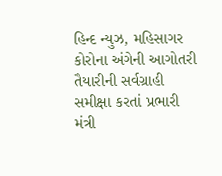હિન્દ ન્યુઝ, મહિસાગર કોરોના અંગેની આગોતરી તૈયારીની સર્વગ્રાહી સમીક્ષા કરતાં પ્રભારી મંત્રી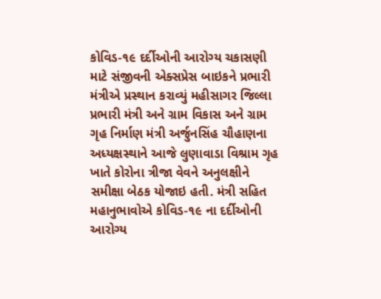કોવિડ-૧૯ દર્દીઓની આરોગ્ય ચકાસણી માટે સંજીવની એક્સપ્રેસ બાઇકને પ્રભારી મંત્રીએ પ્રસ્થાન કરાવ્યું મહીસાગર જિલ્લા પ્રભારી મંત્રી અને ગ્રામ વિકાસ અને ગ્રામ ગૃહ નિર્માણ મંત્રી અર્જુનસિંહ ચૌહાણના અધ્યક્ષસ્થાને આજે લુણાવાડા વિશ્રામ ગૃહ ખાતે કોરોના ત્રીજા વેવને અનુલક્ષીને સમીક્ષા બેઠક યોજાઇ હતી. મંત્રી સહિત મહાનુભાવોએ કોવિડ-૧૯ ના દર્દીઓની આરોગ્ય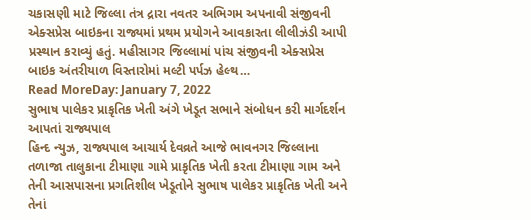ચકાસણી માટે જિલ્લા તંત્ર દ્રારા નવતર અભિગમ અપનાવી સંજીવની એક્સપ્રેસ બાઇકના રાજ્યમાં પ્રથમ પ્રયોગને આવકારતા લીલીઝંડી આપી પ્રસ્થાન કરાવ્યું હતું. મહીસાગર જિલ્લામાં પાંચ સંજીવની એક્સપ્રેસ બાઇક અંતરીયાળ વિસ્તારોમાં મલ્ટી પર્પઝ હેલ્થ…
Read MoreDay: January 7, 2022
સુભાષ પાલેકર પ્રાકૃતિક ખેતી અંગે ખેડૂત સભાને સંબોધન કરી માર્ગદર્શન આપતાં રાજ્યપાલ
હિન્દ ન્યુઝ, રાજ્યપાલ આચાર્ય દેવવ્રતે આજે ભાવનગર જિલ્લાના તળાજા તાલુકાના ટીમાણા ગામે પ્રાકૃતિક ખેતી કરતા ટીમાણા ગામ અને તેની આસપાસના પ્રગતિશીલ ખેડૂતોને સુભાષ પાલેકર પ્રાકૃતિક ખેતી અને તેનાં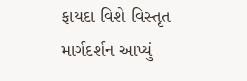ફાયદા વિશે વિસ્તૃત માર્ગદર્શન આપ્યું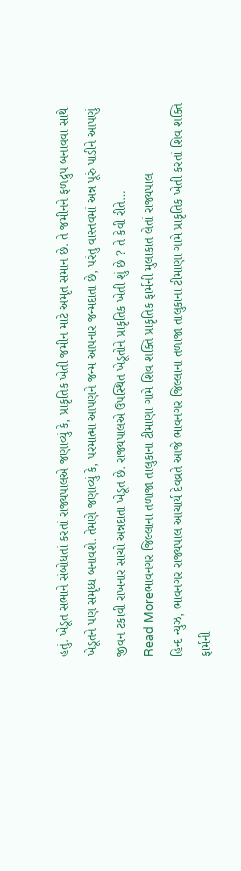હતું. ખેડૂત સભાને સંબોધતાં કરતાં રાજ્યપાલએ જણાવ્યું કે, પ્રાકૃતિક ખેતી જમીન માટે અમૃત સમાન છે. તે જમીનને ફળદ્રુપ બનાવવા સાથે ખેડૂતને પણ સમૃધ્ધ બનાવશે. તેમણે જણાવ્યું કે, પરમાત્મા આપણને જન્મ આપનાર જન્મદાતા છે, પરંતુ વાસ્તવમાં અન્ન પૂરું પાડીને આપણું જીવન ટકાવી રાખનાર સાચો અન્નદાતા ખેડૂત છે. રાજ્યપાલએ ઉપસ્થિત ખેડૂતોને પ્રાકૃતિક ખેતી શું છે ? તે કેવી રીતે…
Read Moreભાવનગર જિલ્લાના તળાજા તાલુકાના ટીમાણા ગામે શિવ શક્તિ પ્રાકૃતિક ફાર્મની મુલાકાત લેતાં રાજ્યપાલ
હિન્દ ન્યુઝ, ભાવનગર રાજ્યપાલ આચાર્ય દેવવ્રતે આજે ભાવનગર જિલ્લાના તળાજા તાલુકાના ટીમાણા ગામે પ્રાકૃતિક ખેતી કરતાં શિવ શક્તિ ફાર્મની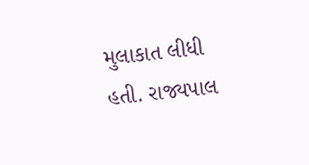મુલાકાત લીધી હતી. રાજ્યપાલ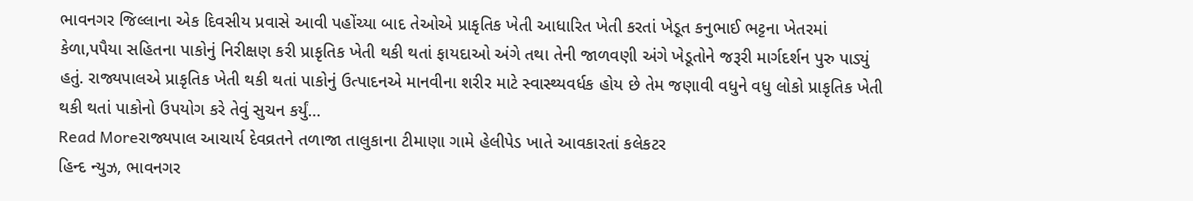ભાવનગર જિલ્લાના એક દિવસીય પ્રવાસે આવી પહોંચ્યા બાદ તેઓએ પ્રાકૃતિક ખેતી આધારિત ખેતી કરતાં ખેડૂત કનુભાઈ ભટ્ટના ખેતરમાં કેળા,પપૈયા સહિતના પાકોનું નિરીક્ષણ કરી પ્રાકૃતિક ખેતી થકી થતાં ફાયદાઓ અંગે તથા તેની જાળવણી અંગે ખેડૂતોને જરૂરી માર્ગદર્શન પુરુ પાડ્યું હતું. રાજ્યપાલએ પ્રાકૃતિક ખેતી થકી થતાં પાકોનું ઉત્પાદનએ માનવીના શરીર માટે સ્વાસ્થ્યવર્ધક હોય છે તેમ જણાવી વધુને વધુ લોકો પ્રાકૃતિક ખેતી થકી થતાં પાકોનો ઉપયોગ કરે તેવું સુચન કર્યું…
Read Moreરાજ્યપાલ આચાર્ય દેવવ્રતને તળાજા તાલુકાના ટીમાણા ગામે હેલીપેડ ખાતે આવકારતાં કલેકટર
હિન્દ ન્યુઝ, ભાવનગર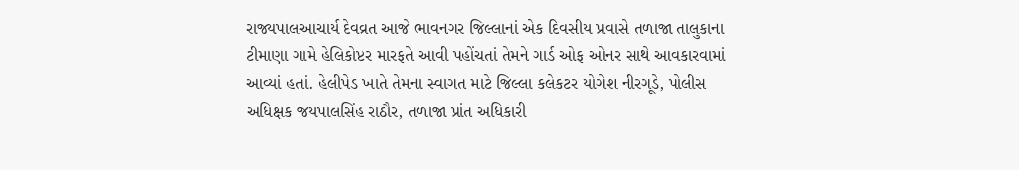રાજ્યપાલઆચાર્ય દેવવ્રત આજે ભાવનગર જિલ્લાનાં એક દિવસીય પ્રવાસે તળાજા તાલુકાના ટીમાણા ગામે હેલિકોપ્ટર મારફતે આવી પહોંચતાં તેમને ગાર્ડ ઓફ ઓનર સાથે આવકારવામાં આવ્યાં હતાં. હેલીપેડ ખાતે તેમના સ્વાગત માટે જિલ્લા કલેકટર યોગેશ નીરગૂડે, પોલીસ અધિક્ષક જયપાલસિંહ રાઠૌર, તળાજા પ્રાંત અધિકારી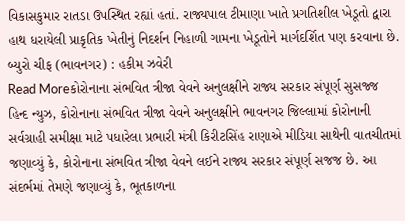વિકાસકુમાર રાતડા ઉપસ્થિત રહ્યાં હતાં. રાજ્યપાલ ટીમાણા ખાતે પ્રગતિશીલ ખેડૂતો દ્વારા હાથ ધરાયેલી પ્રાકૃતિક ખેતીનું નિદર્શન નિહાળી ગામના ખેડૂતોને માર્ગદર્શિત પણ કરવાના છે. બ્યુરો ચીફ (ભાવનગર) : હકીમ ઝવેરી
Read Moreકોરોનાના સંભવિત ત્રીજા વેવને અનુલક્ષીને રાજ્ય સરકાર સંપૂર્ણ સુસજ્જ
હિન્દ ન્યુઝ, કોરોનાના સંભવિત ત્રીજા વેવને અનુલક્ષીને ભાવનગર જિલ્લામાં કોરોનાની સર્વગ્રાહી સમીક્ષા માટે પધારેલા પ્રભારી મંત્રી કિરીટસિંહ રાણાએ મીડિયા સાથેની વાતચીતમાં જણાવ્યું કે, કોરોનાના સંભવિત ત્રીજા વેવને લઈને રાજ્ય સરકાર સંપૂર્ણ સજજ છે. આ સંદર્ભમાં તેમણે જણાવ્યું કે, ભૂતકાળના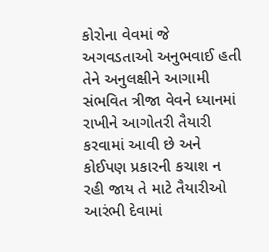કોરોના વેવમાં જે અગવડતાઓ અનુભવાઈ હતી તેને અનુલક્ષીને આગામી સંભવિત ત્રીજા વેવને ધ્યાનમાં રાખીને આગોતરી તૈયારી કરવામાં આવી છે અને કોઈપણ પ્રકારની કચાશ ન રહી જાય તે માટે તૈયારીઓ આરંભી દેવામાં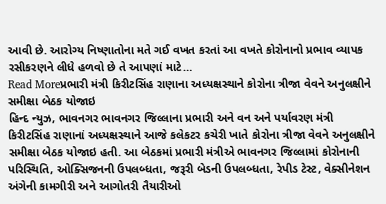આવી છે. આરોગ્ય નિષ્ણાતોના મતે ગઈ વખત કરતાં આ વખતે કોરોનાનો પ્રભાવ વ્યાપક રસીકરણને લીધે હળવો છે તે આપણાં માટે…
Read Moreપ્રભારી મંત્રી કિરીટસિંહ રાણાના અધ્યક્ષસ્થાને કોરોના ત્રીજા વેવને અનુલક્ષીને સમીક્ષા બેઠક યોજાઇ
હિન્દ ન્યુઝ, ભાવનગર ભાવનગર જિલ્લાના પ્રભારી અને વન અને પર્યાવરણ મંત્રી કિરીટસિંહ રાણાનાં અધ્યક્ષસ્થાને આજે કલેકટર કચેરી ખાતે કોરોના ત્રીજા વેવને અનુલક્ષીને સમીક્ષા બેઠક યોજાઇ હતી. આ બેઠકમાં પ્રભારી મંત્રીએ ભાવનગર જિલ્લામાં કોરોનાની પરિસ્થિતિ, ઓક્સિજનની ઉપલબ્ધતા, જરૂરી બેડની ઉપલબ્ધતા, રેપીડ ટેસ્ટ, વેક્સીનેશન અંગેની કામગીરી અને આગોતરી તૈયારીઓ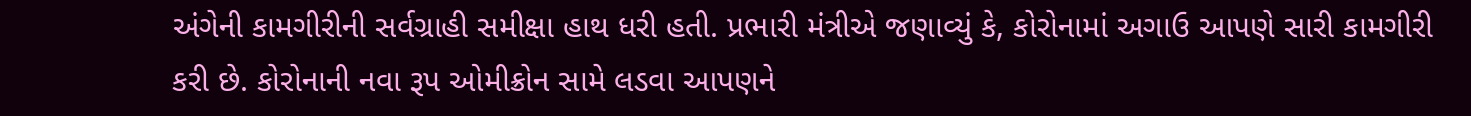અંગેની કામગીરીની સર્વગ્રાહી સમીક્ષા હાથ ધરી હતી. પ્રભારી મંત્રીએ જણાવ્યું કે, કોરોનામાં અગાઉ આપણે સારી કામગીરી કરી છે. કોરોનાની નવા રૂપ ઓમીક્રોન સામે લડવા આપણને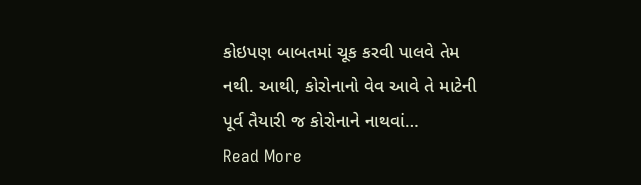કોઇપણ બાબતમાં ચૂક કરવી પાલવે તેમ નથી. આથી, કોરોનાનો વેવ આવે તે માટેની પૂર્વ તૈયારી જ કોરોનાને નાથવાં…
Read More